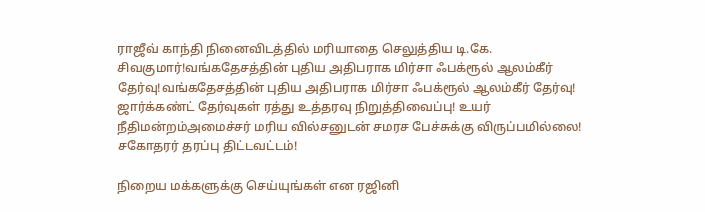ராஜீவ் காந்தி நினைவிடத்தில் மரியாதை செலுத்திய டி.கே. சிவகுமார்!வங்கதேசத்தின் புதிய அதிபராக மிர்சா ஃபக்ரூல் ஆலம்கீர் தேர்வு!வங்கதேசத்தின் புதிய அதிபராக மிர்சா ஃபக்ரூல் ஆலம்கீர் தேர்வு! ஜார்க்கண்ட் தேர்வுகள் ரத்து உத்தரவு நிறுத்திவைப்பு! உயர் நீதிமன்றம்அமைச்சர் மரிய வில்சனுடன் சமரச பேச்சுக்கு விருப்பமில்லை! சகோதரர் தரப்பு திட்டவட்டம்!

நிறைய மக்களுக்கு செய்யுங்கள் என ரஜினி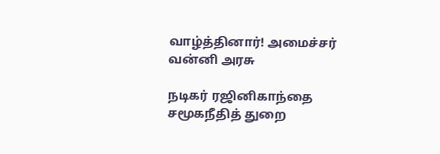வாழ்த்தினார்! அமைச்சர் வன்னி அரசு

நடிகர் ரஜினிகாந்தை சமூகநீதித் துறை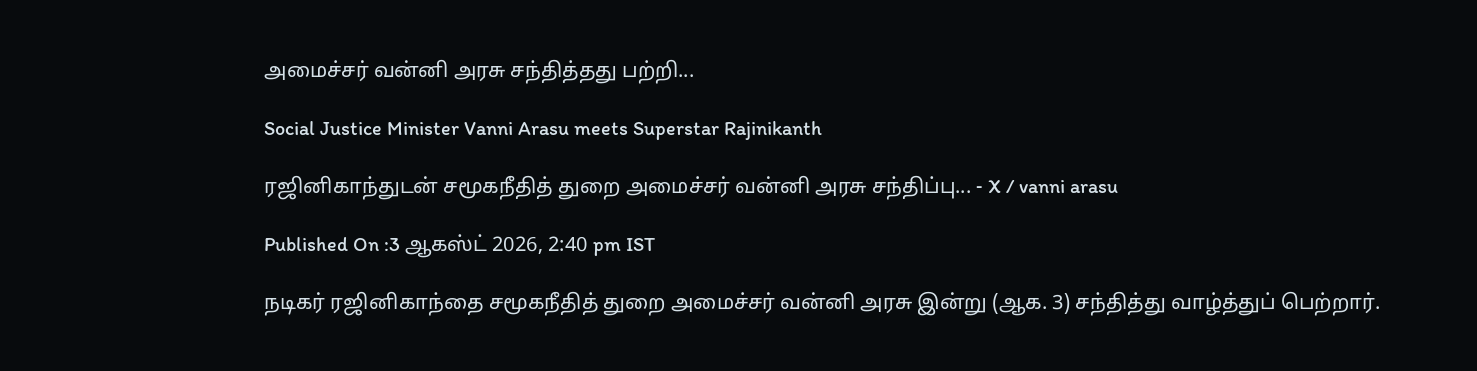அமைச்சர் வன்னி அரசு சந்தித்தது பற்றி...

Social Justice Minister Vanni Arasu meets Superstar Rajinikanth

ரஜினிகாந்துடன் சமூகநீதித் துறை அமைச்சர் வன்னி அரசு சந்திப்பு... - X / vanni arasu

Published On :3 ஆகஸ்ட் 2026, 2:40 pm IST

நடிகர் ரஜினிகாந்தை சமூகநீதித் துறை அமைச்சர் வன்னி அரசு இன்று (ஆக. 3) சந்தித்து வாழ்த்துப் பெற்றார்.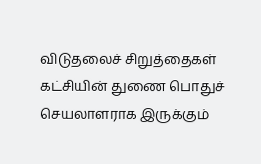விடுதலைச் சிறுத்தைகள் கட்சியின் துணை பொதுச் செயலாளராக இருக்கும்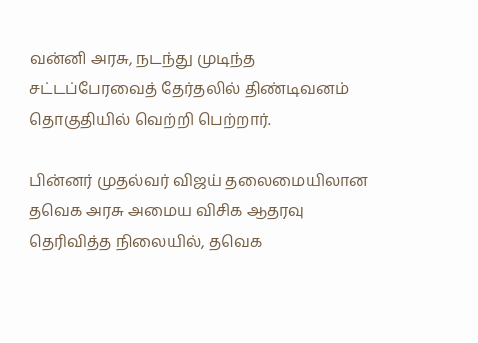வன்னி அரசு, நடந்து முடிந்த சட்டப்பேரவைத் தேர்தலில் திண்டிவனம் தொகுதியில் வெற்றி பெற்றார்.

பின்னர் முதல்வர் விஜய் தலைமையிலான தவெக அரசு அமைய விசிக ஆதரவு தெரிவித்த நிலையில், தவெக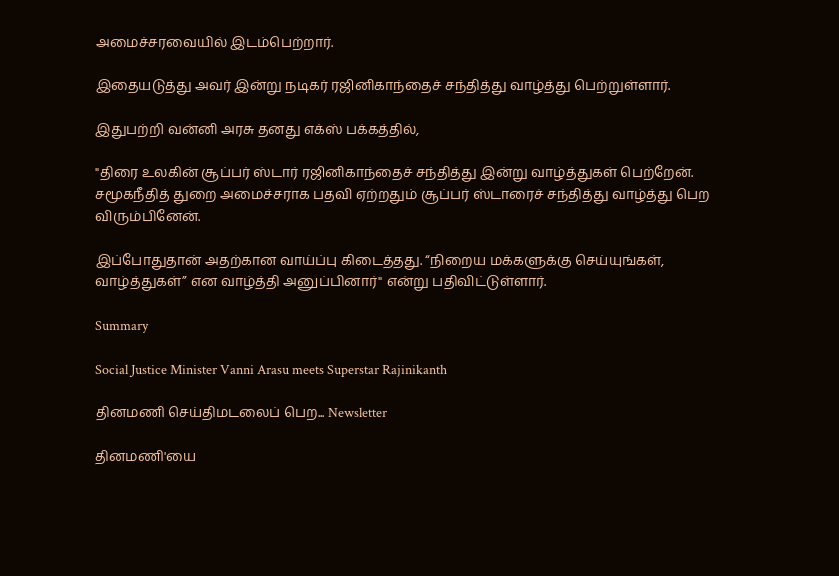அமைச்சரவையில் இடம்பெற்றார்.

இதையடுத்து அவர் இன்று நடிகர் ரஜினிகாந்தைச் சந்தித்து வாழ்த்து பெற்றுள்ளார்.

இதுபற்றி வன்னி அரசு தனது எக்ஸ் பக்கத்தில்,

"திரை உலகின் சூப்பர் ஸ்டார் ரஜினிகாந்தைச் சந்தித்து இன்று வாழ்த்துகள் பெற்றேன். சமூகநீதித் துறை அமைச்சராக பதவி ஏற்றதும் சூப்பர் ஸ்டாரைச் சந்தித்து வாழ்த்து பெற விரும்பினேன்.

இப்போதுதான் அதற்கான வாய்ப்பு கிடைத்தது. “நிறைய மக்களுக்கு செய்யுங்கள், வாழ்த்துகள்” என வாழ்த்தி அனுப்பினார்" என்று பதிவிட்டுள்ளார்.

Summary

Social Justice Minister Vanni Arasu meets Superstar Rajinikanth

தினமணி செய்திமடலைப் பெற... Newsletter

தினமணி'யை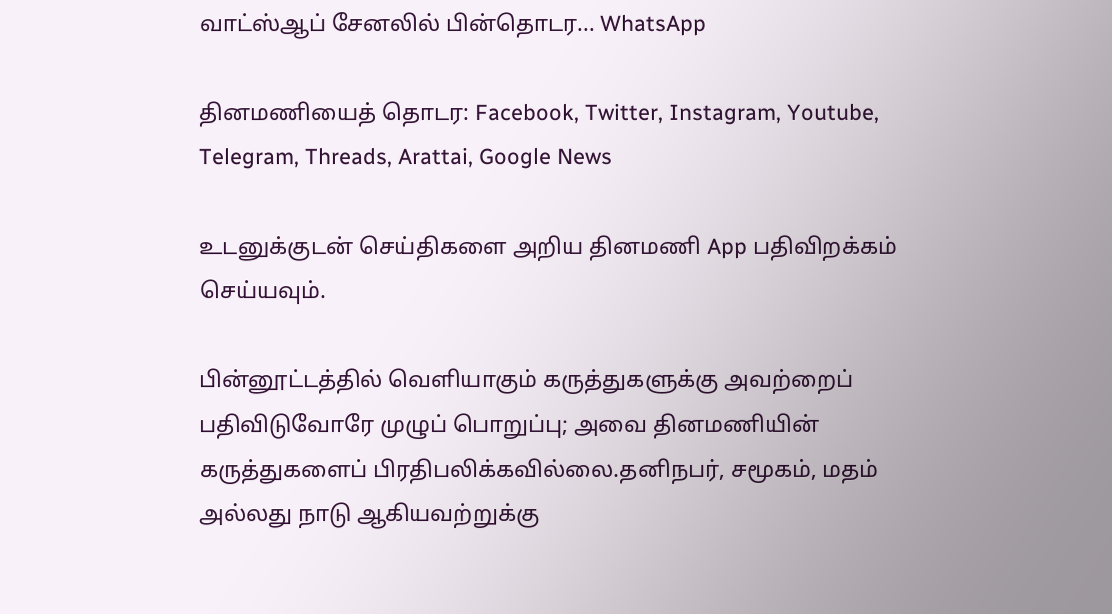வாட்ஸ்ஆப் சேனலில் பின்தொடர... WhatsApp

தினமணியைத் தொடர: Facebook, Twitter, Instagram, Youtube, Telegram, Threads, Arattai, Google News

உடனுக்குடன் செய்திகளை அறிய தினமணி App பதிவிறக்கம் செய்யவும்.

பின்னூட்டத்தில் வெளியாகும் கருத்துகளுக்கு அவற்றைப் பதிவிடுவோரே முழுப் பொறுப்பு; அவை தினமணியின் கருத்துகளைப் பிரதிபலிக்கவில்லை.தனிநபர், சமூகம், மதம் அல்லது நாடு ஆகியவற்றுக்கு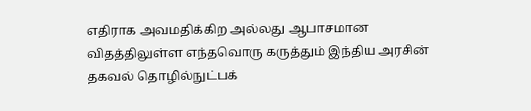எதிராக அவமதிக்கிற அல்லது ஆபாசமான விதத்திலுள்ள எந்தவொரு கருத்தும் இந்திய அரசின் தகவல் தொழில்நுட்பக்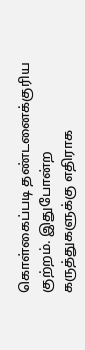கொள்கைப்படி தண்டனைக்குரிய குற்றம். இதுபோன்ற கருத்துகளுக்கு எதிராக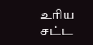உரிய சட்ட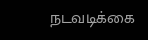நடவடிக்கை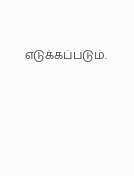எடுக்கப்படும்.